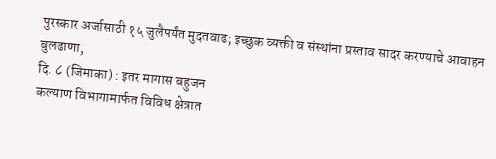पुरस्कार अर्जासाठी १५ जुलैपर्यंत मुदतवाढ; इच्छुक व्यक्ती व संस्थांना प्रस्ताव सादर करण्याचे आवाहन
बुलढाणा,
दि. ८ (जिमाका) : इतर मागास बहुजन
कल्याण विभागामार्फत विविध क्षेत्रात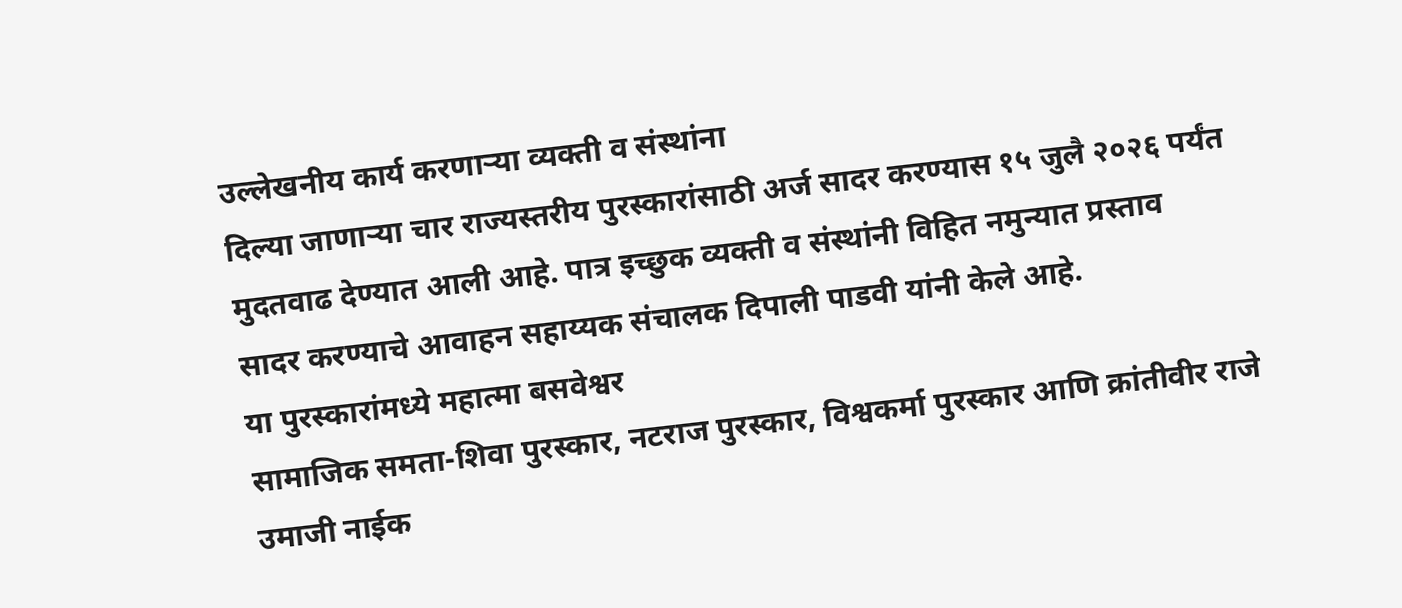उल्लेखनीय कार्य करणाऱ्या व्यक्ती व संस्थांना
दिल्या जाणाऱ्या चार राज्यस्तरीय पुरस्कारांसाठी अर्ज सादर करण्यास १५ जुलै २०२६ पर्यंत
मुदतवाढ देण्यात आली आहे. पात्र इच्छुक व्यक्ती व संस्थांनी विहित नमुन्यात प्रस्ताव
सादर करण्याचे आवाहन सहाय्यक संचालक दिपाली पाडवी यांनी केले आहे.
या पुरस्कारांमध्ये महात्मा बसवेश्वर
सामाजिक समता-शिवा पुरस्कार, नटराज पुरस्कार, विश्वकर्मा पुरस्कार आणि क्रांतीवीर राजे
उमाजी नाईक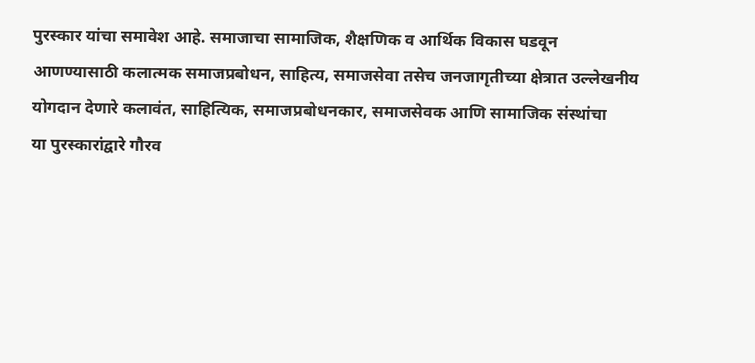पुरस्कार यांचा समावेश आहे. समाजाचा सामाजिक, शैक्षणिक व आर्थिक विकास घडवून
आणण्यासाठी कलात्मक समाजप्रबोधन, साहित्य, समाजसेवा तसेच जनजागृतीच्या क्षेत्रात उल्लेखनीय
योगदान देणारे कलावंत, साहित्यिक, समाजप्रबोधनकार, समाजसेवक आणि सामाजिक संस्थांचा
या पुरस्कारांद्वारे गौरव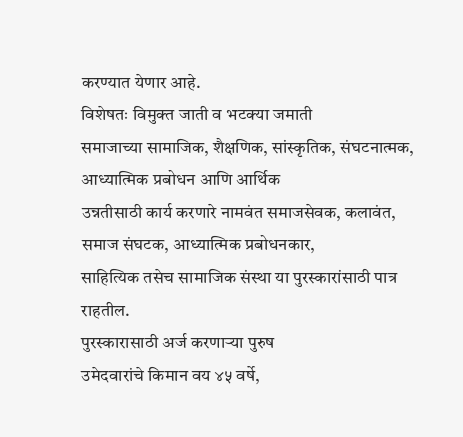करण्यात येणार आहे.
विशेषतः विमुक्त जाती व भटक्या जमाती
समाजाच्या सामाजिक, शैक्षणिक, सांस्कृतिक, संघटनात्मक, आध्यात्मिक प्रबोधन आणि आर्थिक
उन्नतीसाठी कार्य करणारे नामवंत समाजसेवक, कलावंत, समाज संघटक, आध्यात्मिक प्रबोधनकार,
साहित्यिक तसेच सामाजिक संस्था या पुरस्कारांसाठी पात्र राहतील.
पुरस्कारासाठी अर्ज करणाऱ्या पुरुष
उमेदवारांचे किमान वय ४५ वर्षे,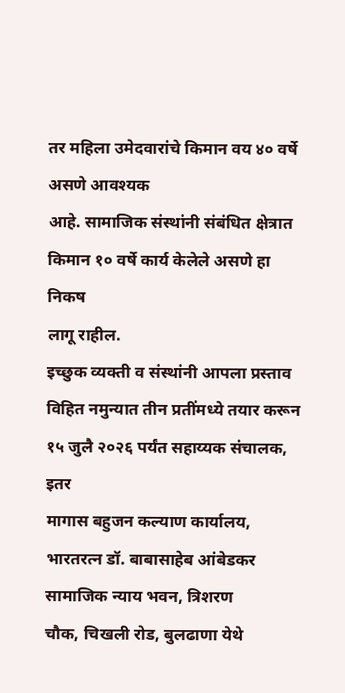तर महिला उमेदवारांचे किमान वय ४० वर्षे असणे आवश्यक
आहे. सामाजिक संस्थांनी संबंधित क्षेत्रात किमान १० वर्षे कार्य केलेले असणे हा निकष
लागू राहील.
इच्छुक व्यक्ती व संस्थांनी आपला प्रस्ताव
विहित नमुन्यात तीन प्रतींमध्ये तयार करून १५ जुलै २०२६ पर्यंत सहाय्यक संचालक, इतर
मागास बहुजन कल्याण कार्यालय, भारतरत्न डॉ. बाबासाहेब आंबेडकर सामाजिक न्याय भवन, त्रिशरण
चौक, चिखली रोड, बुलढाणा येथे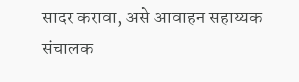सादर करावा, असे आवाहन सहाय्यक संचालक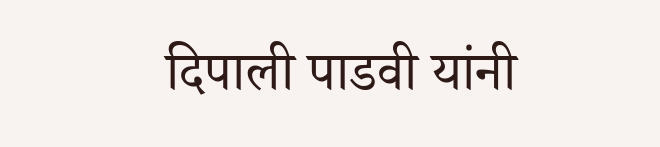दिपाली पाडवी यांनी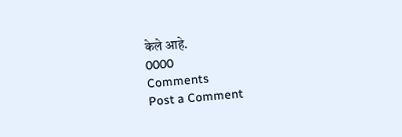केले आहे.
0000
Comments
Post a Comment